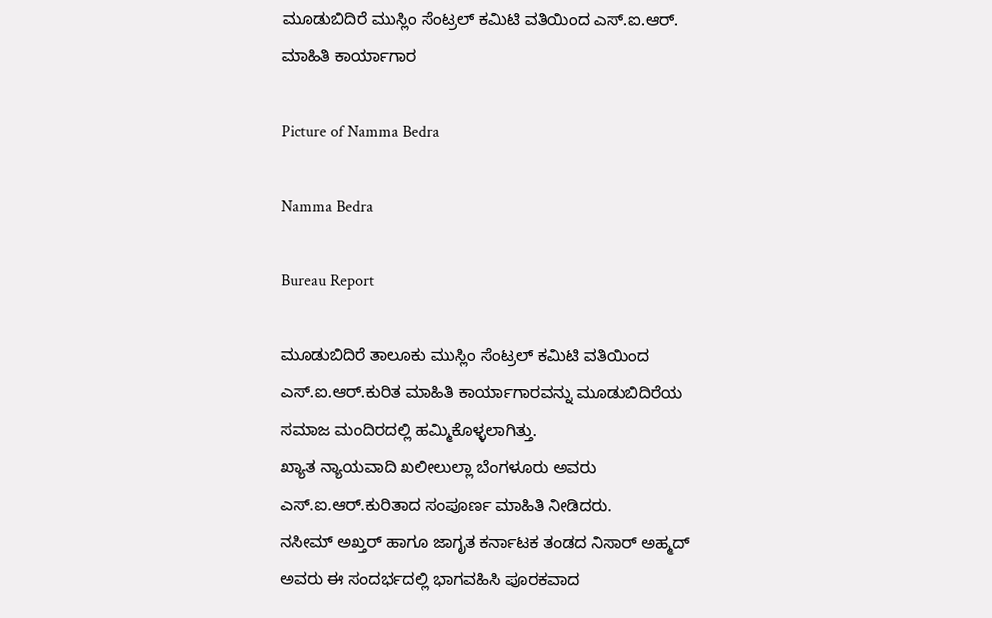ಮೂಡುಬಿದಿರೆ ಮುಸ್ಲಿಂ ಸೆಂಟ್ರಲ್ ಕಮಿಟಿ ವತಿಯಿಂದ ಎಸ್.ಐ.ಆರ್. ಮಾಹಿತಿ ಕಾರ್ಯಾಗಾರ

Picture of Namma Bedra

Namma Bedra

Bureau Report

ಮೂಡುಬಿದಿರೆ ತಾಲೂಕು ಮುಸ್ಲಿಂ ಸೆಂಟ್ರಲ್ ಕಮಿಟಿ ವತಿಯಿಂದ ಎಸ್.ಐ.ಆರ್.ಕುರಿತ ಮಾಹಿತಿ ಕಾರ್ಯಾಗಾರವನ್ನು ಮೂಡುಬಿದಿರೆಯ ಸಮಾಜ ಮಂದಿರದಲ್ಲಿ ಹಮ್ಮಿಕೊಳ್ಳಲಾಗಿತ್ತು.
ಖ್ಯಾತ ನ್ಯಾಯವಾದಿ ಖಲೀಲುಲ್ಲಾ ಬೆಂಗಳೂರು ಅವರು ಎಸ್.ಐ.ಆರ್.ಕುರಿತಾದ ಸಂಪೂರ್ಣ ಮಾಹಿತಿ ನೀಡಿದರು.
ನಸೀಮ್ ಅಖ್ತರ್ ಹಾಗೂ ಜಾಗೃತ ಕರ್ನಾಟಕ ತಂಡದ ನಿಸಾರ್ ಅಹ್ಮದ್ ಅವರು ಈ ಸಂದರ್ಭದಲ್ಲಿ ಭಾಗವಹಿಸಿ ಪೂರಕವಾದ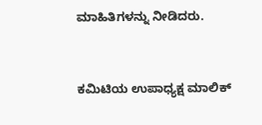ಮಾಹಿತಿಗಳನ್ನು ನೀಡಿದರು.


ಕಮಿಟಿಯ ಉಪಾಧ್ಯಕ್ಷ ಮಾಲಿಕ್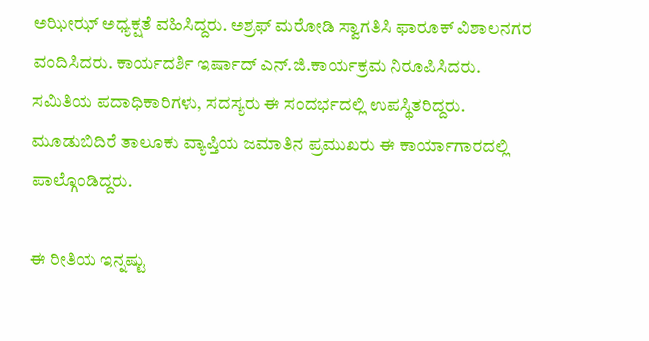ಅಝೀಝ್ ಅಧ್ಯಕ್ಷತೆ ವಹಿಸಿದ್ದರು. ಅಶ್ರಫ್ ಮರೋಡಿ ಸ್ವಾಗತಿಸಿ ಫಾರೂಕ್ ವಿಶಾಲನಗರ ವಂದಿಸಿದರು. ಕಾರ್ಯದರ್ಶಿ ಇರ್ಷಾದ್ ಎನ್.ಜಿ.ಕಾರ್ಯಕ್ರಮ ನಿರೂಪಿಸಿದರು.
ಸಮಿತಿಯ ಪದಾಧಿಕಾರಿಗಳು, ಸದಸ್ಯರು ಈ ಸಂದರ್ಭದಲ್ಲಿ ಉಪಸ್ಥಿತರಿದ್ದರು.
ಮೂಡುಬಿದಿರೆ ತಾಲೂಕು ವ್ಯಾಪ್ತಿಯ ಜಮಾತಿನ ಪ್ರಮುಖರು ಈ ಕಾರ್ಯಾಗಾರದಲ್ಲಿ ಪಾಲ್ಗೊಂಡಿದ್ದರು.

ಈ ರೀತಿಯ ಇನ್ನಷ್ಟು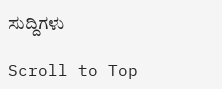ಸುದ್ದಿಗಳು

Scroll to Top